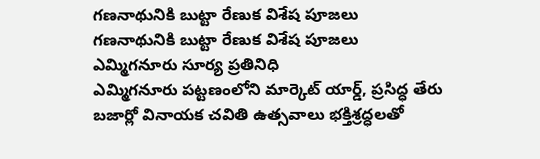గణనాథునికి బుట్టా రేణుక విశేష పూజలు
గణనాథునికి బుట్టా రేణుక విశేష పూజలు
ఎమ్మిగనూరు సూర్య ప్రతినిధి
ఎమ్మిగనూరు పట్టణంలోని మార్కెట్ యార్డ్, ప్రసిద్ధ తేరు బజార్లో వినాయక చవితి ఉత్సవాలు భక్తిశ్రద్ధలతో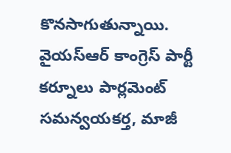కొనసాగుతున్నాయి. వైయస్ఆర్ కాంగ్రెస్ పార్టీ కర్నూలు పార్లమెంట్ సమన్వయకర్త, మాజీ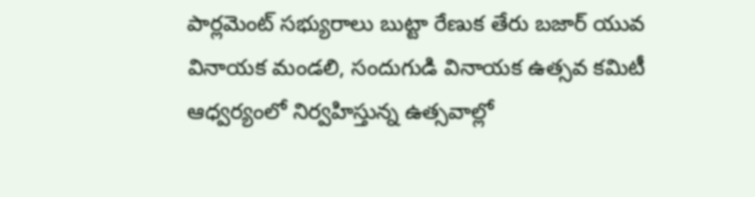పార్లమెంట్ సభ్యురాలు బుట్టా రేణుక తేరు బజార్ యువ వినాయక మండలి, సందుగుడి వినాయక ఉత్సవ కమిటీ ఆధ్వర్యంలో నిర్వహిస్తున్న ఉత్సవాల్లో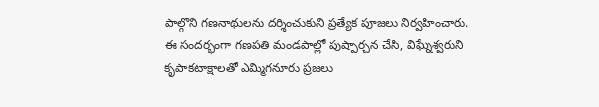పాల్గొని గణనాథులను దర్శించుకుని ప్రత్యేక పూజలు నిర్వహించారు.
ఈ సందర్భంగా గణపతి మండపాల్లో పుష్పార్చన చేసి, విఘ్నేశ్వరుని కృపాకటాక్షాలతో ఎమ్మిగనూరు ప్రజలు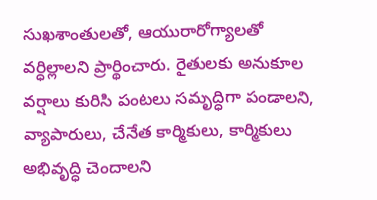సుఖశాంతులతో, ఆయురారోగ్యాలతో వర్ధిల్లాలని ప్రార్థించారు. రైతులకు అనుకూల వర్షాలు కురిసి పంటలు సమృద్ధిగా పండాలని, వ్యాపారులు, చేనేత కార్మికులు, కార్మికులు అభివృద్ధి చెందాలని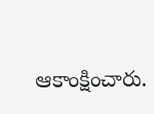ఆకాంక్షించారు.